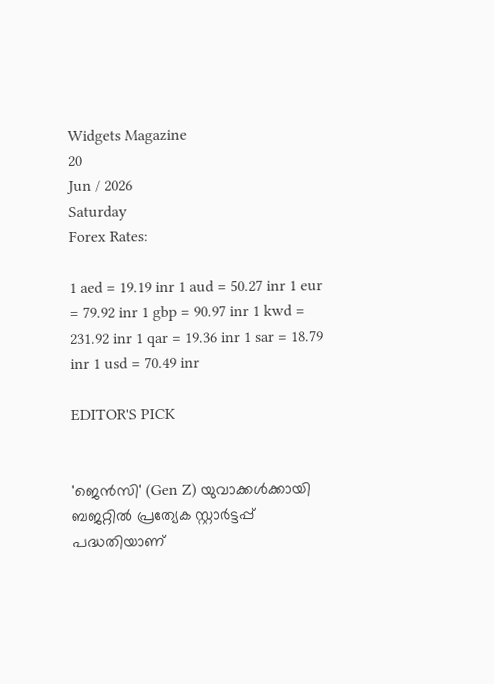Widgets Magazine
20
Jun / 2026
Saturday
Forex Rates:

1 aed = 19.19 inr 1 aud = 50.27 inr 1 eur = 79.92 inr 1 gbp = 90.97 inr 1 kwd = 231.92 inr 1 qar = 19.36 inr 1 sar = 18.79 inr 1 usd = 70.49 inr

EDITOR'S PICK


'ജെൻസി' (Gen Z) യുവാക്കൾക്കായി ബജറ്റിൽ പ്രത്യേക സ്റ്റാർട്ടപ്പ് പദ്ധതിയാണ്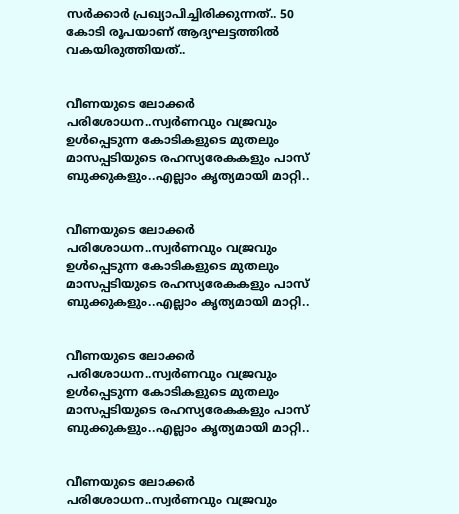സർക്കാർ പ്രഖ്യാപിച്ചിരിക്കുന്നത്.. 50 കോടി രൂപയാണ് ആദ്യഘട്ടത്തിൽ വകയിരുത്തിയത്..


വീണയുടെ ലോക്കര്‍ പരിശോധന..സ്വര്‍ണവും വജ്രവും ഉള്‍പ്പെടുന്ന കോടികളുടെ മുതലും മാസപ്പടിയുടെ രഹസ്യരേകകളും പാസ് ബുക്കുകളും..എല്ലാം കൃത്യമായി മാറ്റി..


വീണയുടെ ലോക്കര്‍ പരിശോധന..സ്വര്‍ണവും വജ്രവും ഉള്‍പ്പെടുന്ന കോടികളുടെ മുതലും മാസപ്പടിയുടെ രഹസ്യരേകകളും പാസ് ബുക്കുകളും..എല്ലാം കൃത്യമായി മാറ്റി..


വീണയുടെ ലോക്കര്‍ പരിശോധന..സ്വര്‍ണവും വജ്രവും ഉള്‍പ്പെടുന്ന കോടികളുടെ മുതലും മാസപ്പടിയുടെ രഹസ്യരേകകളും പാസ് ബുക്കുകളും..എല്ലാം കൃത്യമായി മാറ്റി..


വീണയുടെ ലോക്കര്‍ പരിശോധന..സ്വര്‍ണവും വജ്രവും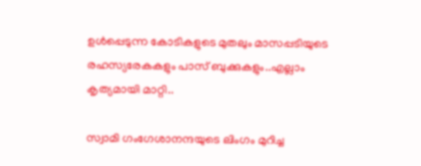ഉള്‍പ്പെടുന്ന കോടികളുടെ മുതലും മാസപ്പടിയുടെ രഹസ്യരേകകളും പാസ് ബുക്കുകളും..എല്ലാം കൃത്യമായി മാറ്റി..

സ്വാമി ഗംഗേശാനന്ദയുടെ ലിംഗം മുറിച്ച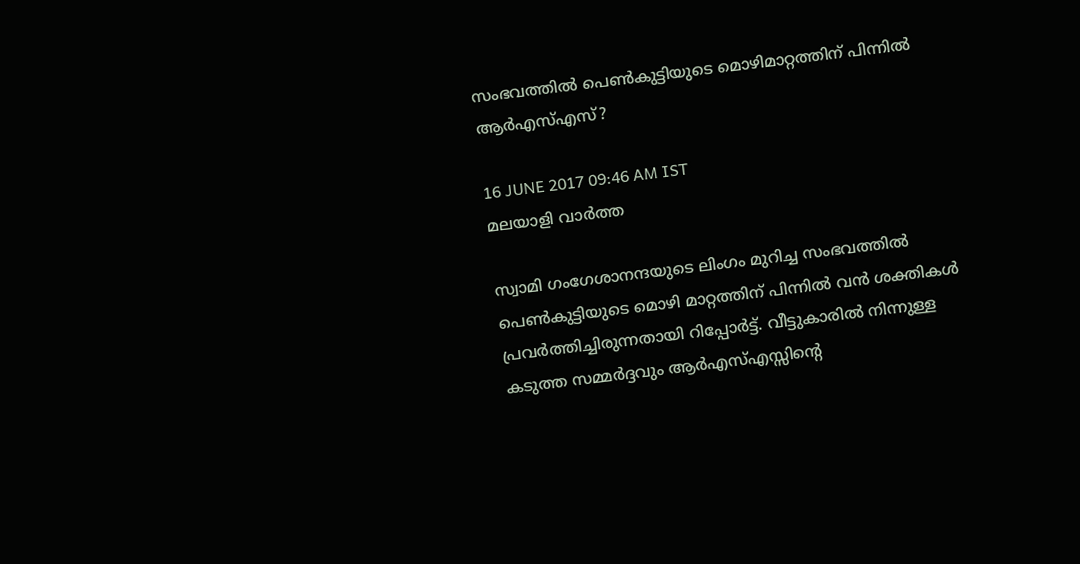സംഭവത്തില്‍ പെണ്‍കുട്ടിയുടെ മൊഴിമാറ്റത്തിന് പിന്നില്‍ ആര്‍എസ്എസ്?

16 JUNE 2017 09:46 AM IST
മലയാളി വാര്‍ത്ത

സ്വാമി ഗംഗേശാനന്ദയുടെ ലിംഗം മുറിച്ച സംഭവത്തില്‍ പെണ്‍കുട്ടിയുടെ മൊഴി മാറ്റത്തിന് പിന്നില്‍ വന്‍ ശക്തികള്‍ പ്രവര്‍ത്തിച്ചിരുന്നതായി റിപ്പോര്‍ട്ട്. വീട്ടുകാരില്‍ നിന്നുള്ള കടുത്ത സമ്മര്‍ദ്ദവും ആര്‍എസ്എസ്സിന്റെ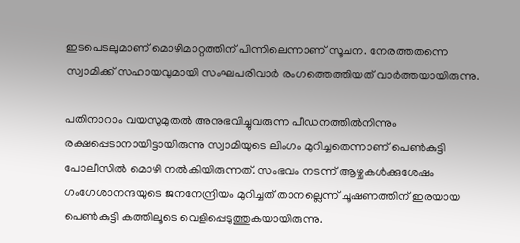ഇടപെടലുമാണ് മൊഴിമാറ്റത്തിന് പിന്നിലെന്നാണ് സൂചന. നേരത്തതന്നെ സ്വാമിക്ക് സഹായവുമായി സംഘപരിവാര്‍ രംഗത്തെത്തിയത് വാര്‍ത്തയായിരുന്നു.

പതിനാറാം വയസുമുതല്‍ അനുഭവിച്ചുവരുന്ന പീഡനത്തില്‍നിന്നും രക്ഷപ്പെടാനായിട്ടായിരുന്നു സ്വാമിയുടെ ലിംഗം മുറിച്ചതെന്നാണ് പെണ്‍കുട്ടി പോലീസില്‍ മൊഴി നല്‍കിയിരുന്നത്. സംഭവം നടന്ന് ആഴ്ചകള്‍ക്കുശേഷം ഗംഗേശാനന്ദയുടെ ജനനേന്ദ്രിയം മുറിച്ചത് താനല്ലെന്ന് ചൂഷണത്തിന് ഇരയായ പെണ്‍കുട്ടി കത്തിലൂടെ വെളിപ്പെടുത്തുകയായിരുന്നു.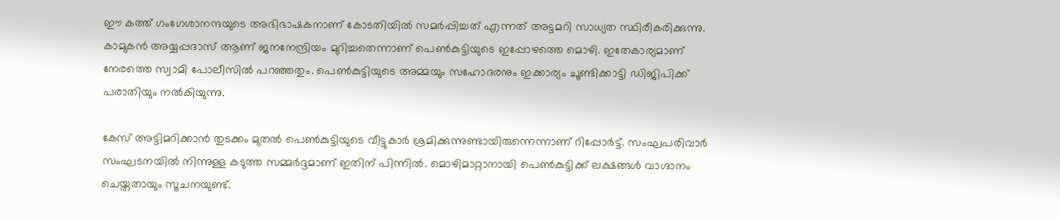ഈ കത്ത് ഗംഗേശാനന്ദയുടെ അഭിഭാഷകനാണ് കോടതിയില്‍ സമര്‍പ്പിച്ചത് എന്നത് അട്ടമറി സാധ്യത സ്ഥിരീകരിക്കുന്നു. കാമുകന്‍ അയ്യപ്പദാസ് ആണ് ജനനേന്ദ്രിയം മുറിച്ചതെന്നാണ് പെണ്‍കുട്ടിയുടെ ഇപ്പോഴത്തെ മൊഴി. ഇതേകാര്യമാണ് നേരത്തെ സ്വാമി പോലീസില്‍ പറഞ്ഞതും. പെണ്‍കുട്ടിയുടെ അമ്മയും സഹോദരനും ഇക്കാര്യം ചൂണ്ടിക്കാട്ടി ഡിജിപിക്ക് പരാതിയും നല്‍കിയുന്നു.

കേസ് അട്ടിമറിക്കാന്‍ തുടക്കം മുതല്‍ പെണ്‍കുട്ടിയുടെ വീട്ടുകാര്‍ ശ്രമിക്കുന്നുണ്ടായിരുന്നെന്നാണ് റിപ്പോര്‍ട്ട്. സംഘപരിവാര്‍ സംഘടനയില്‍ നിന്നുള്ള കടുത്ത സമ്മര്‍ദ്ദമാണ് ഇതിന് പിന്നില്‍. മൊഴിമാറ്റാനായി പെണ്‍കുട്ടിക്ക് ലക്ഷങ്ങള്‍ വാഗ്ദാനം ചെയ്തതായും സൂചനയുണ്ട്.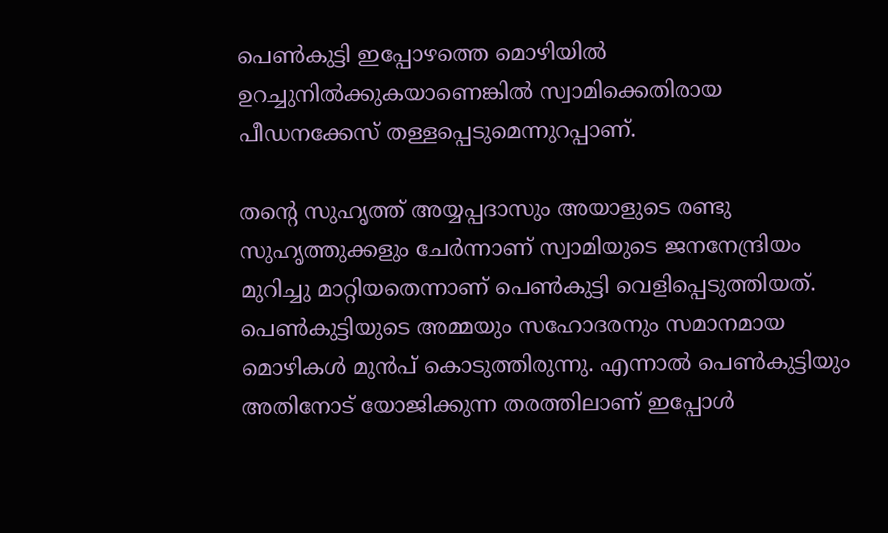പെണ്‍കുട്ടി ഇപ്പോഴത്തെ മൊഴിയില്‍ ഉറച്ചുനില്‍ക്കുകയാണെങ്കില്‍ സ്വാമിക്കെതിരായ പീഡനക്കേസ് തള്ളപ്പെടുമെന്നുറപ്പാണ്.

തന്റെ സുഹൃത്ത് അയ്യപ്പദാസും അയാളുടെ രണ്ടു സുഹൃത്തുക്കളും ചേര്‍ന്നാണ് സ്വാമിയുടെ ജനനേന്ദ്രിയം മുറിച്ചു മാറ്റിയതെന്നാണ് പെണ്‍കുട്ടി വെളിപ്പെടുത്തിയത്. പെണ്‍കുട്ടിയുടെ അമ്മയും സഹോദരനും സമാനമായ മൊഴികള്‍ മുന്‍പ് കൊടുത്തിരുന്നു. എന്നാല്‍ പെണ്‍കുട്ടിയും അതിനോട് യോജിക്കുന്ന തരത്തിലാണ് ഇപ്പോള്‍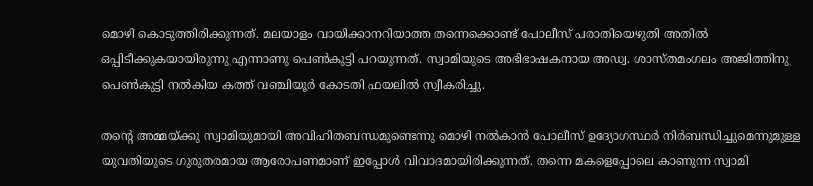മൊഴി കൊടുത്തിരിക്കുന്നത്. മലയാളം വായിക്കാനറിയാത്ത തന്നെക്കൊണ്ട് പോലീസ് പരാതിയെഴുതി അതില്‍ ഒപ്പിടീക്കുകയായിരുന്നു എന്നാണു പെണ്‍കുട്ടി പറയുന്നത്. സ്വാമിയുടെ അഭിഭാഷകനായ അഡ്വ. ശാസ്തമംഗലം അജിത്തിനു പെണ്‍കുട്ടി നല്‍കിയ കത്ത് വഞ്ചിയൂര്‍ കോടതി ഫയലില്‍ സ്വീകരിച്ചു.

തന്റെ അമ്മയ്ക്കു സ്വാമിയുമായി അവിഹിതബന്ധമുണ്ടെന്നു മൊഴി നല്‍കാന്‍ പോലീസ് ഉദ്യോഗസ്ഥര്‍ നിര്‍ബന്ധിച്ചുമെന്നുമുള്ള യുവതിയുടെ ഗുരുതരമായ ആരോപണമാണ് ഇപ്പോള്‍ വിവാദമായിരിക്കുന്നത്. തന്നെ മകളെപ്പോലെ കാണുന്ന സ്വാമി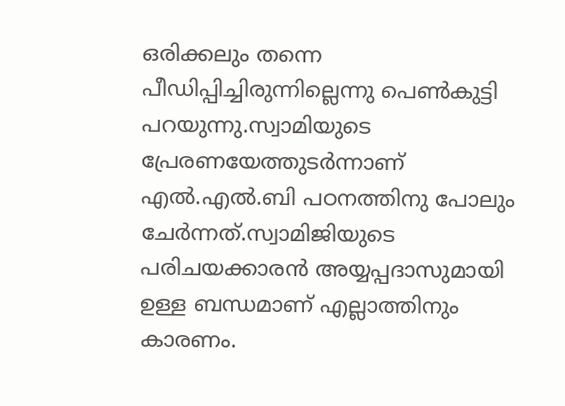ഒരിക്കലും തന്നെ പീഡിപ്പിച്ചിരുന്നില്ലെന്നു പെണ്‍കുട്ടി പറയുന്നു.സ്വാമിയുടെ പ്രേരണയേത്തുടര്‍ന്നാണ് എല്‍.എല്‍.ബി പഠനത്തിനു പോലും ചേര്‍ന്നത്.സ്വാമിജിയുടെ പരിചയക്കാരന്‍ അയ്യപ്പദാസുമായി ഉള്ള ബന്ധമാണ് എല്ലാത്തിനും കാരണം.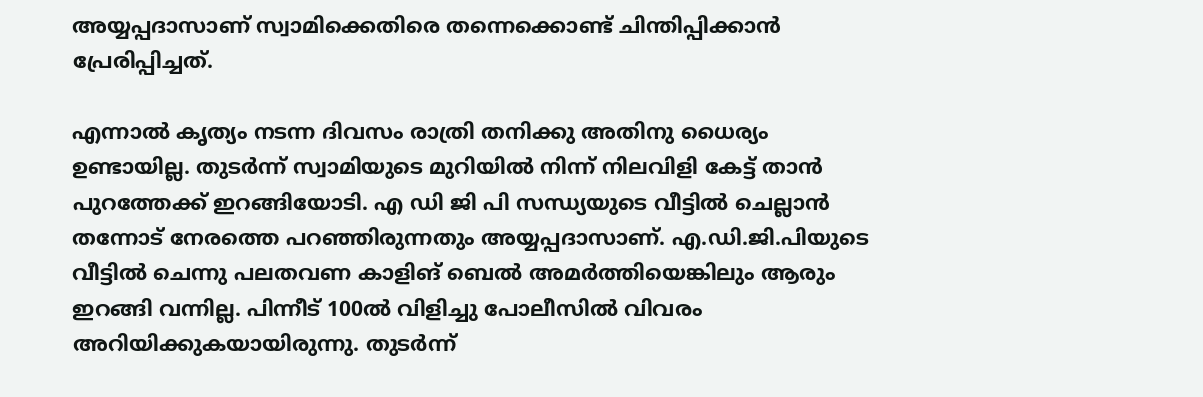അയ്യപ്പദാസാണ് സ്വാമിക്കെതിരെ തന്നെക്കൊണ്ട് ചിന്തിപ്പിക്കാന്‍ പ്രേരിപ്പിച്ചത്.

എന്നാല്‍ കൃത്യം നടന്ന ദിവസം രാത്രി തനിക്കു അതിനു ധൈര്യം ഉണ്ടായില്ല. തുടര്‍ന്ന് സ്വാമിയുടെ മുറിയില്‍ നിന്ന് നിലവിളി കേട്ട് താന്‍ പുറത്തേക്ക് ഇറങ്ങിയോടി. എ ഡി ജി പി സന്ധ്യയുടെ വീട്ടില്‍ ചെല്ലാന്‍ തന്നോട് നേരത്തെ പറഞ്ഞിരുന്നതും അയ്യപ്പദാസാണ്. എ.ഡി.ജി.പിയുടെ വീട്ടില്‍ ചെന്നു പലതവണ കാളിങ് ബെല്‍ അമര്‍ത്തിയെങ്കിലും ആരും ഇറങ്ങി വന്നില്ല. പിന്നീട് 100ല്‍ വിളിച്ചു പോലീസില്‍ വിവരം അറിയിക്കുകയായിരുന്നു. തുടര്‍ന്ന്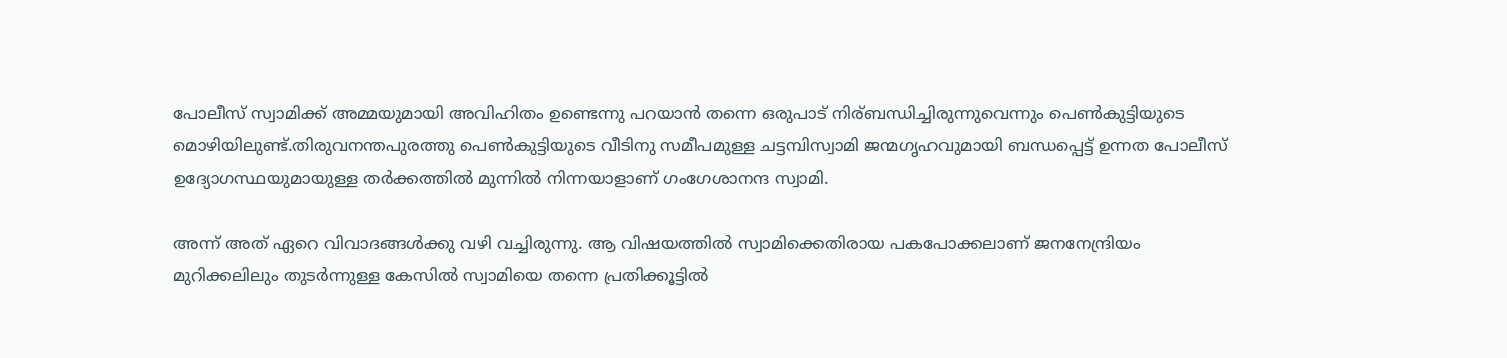പോലീസ് സ്വാമിക്ക് അമ്മയുമായി അവിഹിതം ഉണ്ടെന്നു പറയാന്‍ തന്നെ ഒരുപാട് നിര്ബന്ധിച്ചിരുന്നുവെന്നും പെണ്‍കുട്ടിയുടെ മൊഴിയിലുണ്ട്.തിരുവനന്തപുരത്തു പെണ്‍കുട്ടിയുടെ വീടിനു സമീപമുള്ള ചട്ടമ്പിസ്വാമി ജന്മഗൃഹവുമായി ബന്ധപ്പെട്ട് ഉന്നത പോലീസ് ഉദ്യോഗസ്ഥയുമായുള്ള തര്‍ക്കത്തില്‍ മുന്നില്‍ നിന്നയാളാണ് ഗംഗേശാനന്ദ സ്വാമി.

അന്ന് അത് ഏറെ വിവാദങ്ങള്‍ക്കു വഴി വച്ചിരുന്നു. ആ വിഷയത്തില്‍ സ്വാമിക്കെതിരായ പകപോക്കലാണ് ജനനേന്ദ്രിയം മുറിക്കലിലും തുടര്‍ന്നുള്ള കേസില്‍ സ്വാമിയെ തന്നെ പ്രതിക്കൂട്ടില്‍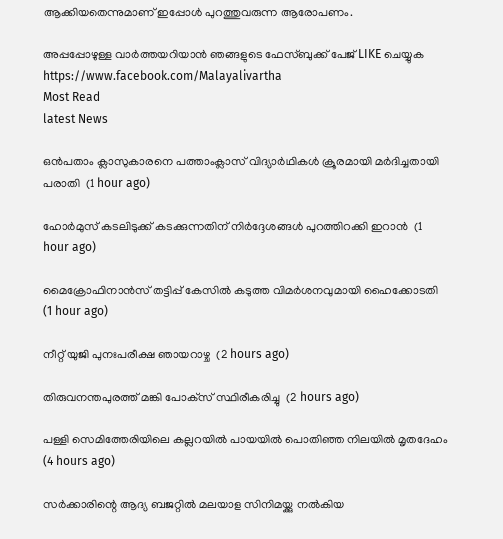ആക്കിയതെന്നുമാണ് ഇപ്പോള്‍ പുറത്തുവരുന്ന ആരോപണം.

അപ്പപ്പോഴുള്ള വാര്‍ത്തയറിയാന്‍ ഞങ്ങളുടെ ഫേസ്‌ബുക്ക്‌ പേജ് LIKE ചെയ്യുക
https://www.facebook.com/Malayalivartha
Most Read
latest News

ഒന്‍പതാം ക്ലാസുകാരനെ പത്താംക്ലാസ് വിദ്യാര്‍ഥികള്‍ ക്രൂരമായി മര്‍ദിച്ചതായി പരാതി  (1 hour ago)

ഹോര്‍മുസ് കടലിടുക്ക് കടക്കുന്നതിന് നിര്‍ദ്ദേശങ്ങള്‍ പുറത്തിറക്കി ഇറാന്‍  (1 hour ago)

മൈക്രോഫിനാന്‍സ് തട്ടിപ്പ് കേസില്‍ കടുത്ത വിമര്‍ശനവുമായി ഹൈക്കോടതി  (1 hour ago)

നീറ്റ് യുജി പുനഃപരീക്ഷ ഞായറാഴ്ച  (2 hours ago)

തിരുവനന്തപുരത്ത് മങ്കി പോക്‌സ് സ്ഥിരീകരിച്ചു  (2 hours ago)

പള്ളി സെമിത്തേരിയിലെ കല്ലറയില്‍ പായയില്‍ പൊതിഞ്ഞ നിലയില്‍ മൃതദേഹം  (4 hours ago)

സര്‍ക്കാരിന്റെ ആദ്യ ബജറ്റില്‍ മലയാള സിനിമയ്ക്കു നല്‍കിയ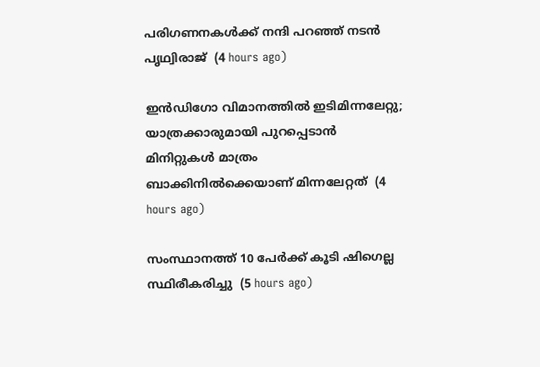പരിഗണനകള്‍ക്ക് നന്ദി പറഞ്ഞ് നടന്‍ പൃഥ്വിരാജ്  (4 hours ago)

ഇന്‍ഡിഗോ വിമാനത്തില്‍ ഇടിമിന്നലേറ്റു; യാത്രക്കാരുമായി പുറപ്പെടാന്‍ മിനിറ്റുകള്‍ മാത്രം ബാക്കിനില്‍ക്കെയാണ് മിന്നലേറ്റത്  (4 hours ago)

സംസ്ഥാനത്ത് 10 പേര്‍ക്ക് കൂടി ഷിഗെല്ല സ്ഥിരീകരിച്ചു  (5 hours ago)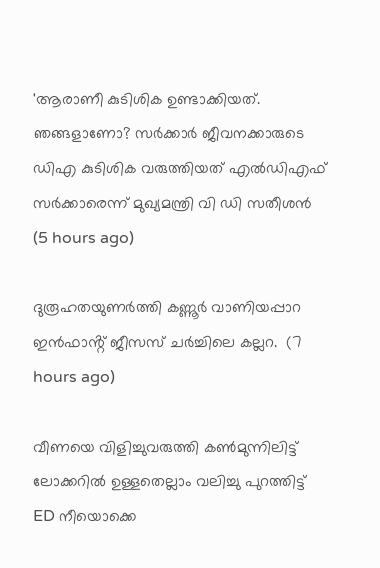'ആരാണീ കുടിശിക ഉണ്ടാക്കിയത്. ഞങ്ങളാണോ? സര്‍ക്കാര്‍ ജീവനക്കാരുടെ ഡിഎ കുടിശിക വരുത്തിയത് എല്‍ഡിഎഫ് സര്‍ക്കാരെന്ന് മുഖ്യമന്ത്രി വി ഡി സതീശന്‍  (5 hours ago)

ദുരൂഹതയുണർത്തി കണ്ണൂർ വാണിയപ്പാറ ഇൻഫാൻ്റ് ജീസസ് ചർച്ചിലെ കല്ലറ.  (7 hours ago)

വീണയെ വിളിച്ചുവരുത്തി കൺമുന്നിലിട്ട് ലോക്കറിൽ ഉള്ളതെല്ലാം വലിച്ചു പുറത്തിട്ട് ED നീയൊക്കെ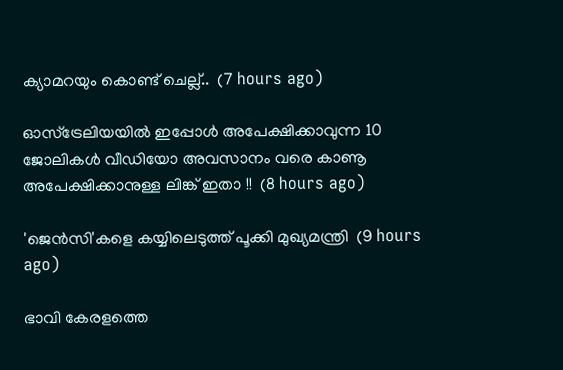ക്യാമറയും കൊണ്ട് ചെല്ല്..  (7 hours ago)

ഓസ്ട്രേലിയയിൽ ഇപ്പോൾ അപേക്ഷിക്കാവുന്ന 10 ജോലികൾ വീഡിയോ അവസാനം വരെ കാണൂ അപേക്ഷിക്കാനുള്ള ലിങ്ക് ഇതാ !!  (8 hours ago)

'ജെൻസി'കളെ കയ്യിലെടുത്ത് പൂക്കി മുഖ്യമന്ത്രി  (9 hours ago)

ഭാവി കേരളത്തെ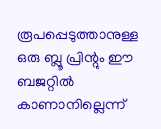രൂപപ്പെടുത്താനുള്ള ഒരു ബ്ലൂ പ്രിന്റും ഈ ബജറ്റില്‍ കാണാനില്ലെന്ന്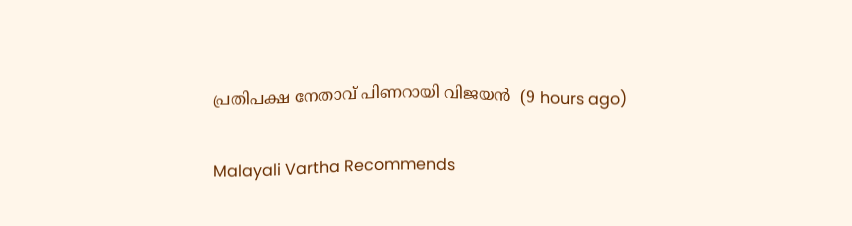പ്രതിപക്ഷ നേതാവ് പിണറായി വിജയന്‍  (9 hours ago)

Malayali Vartha Recommends